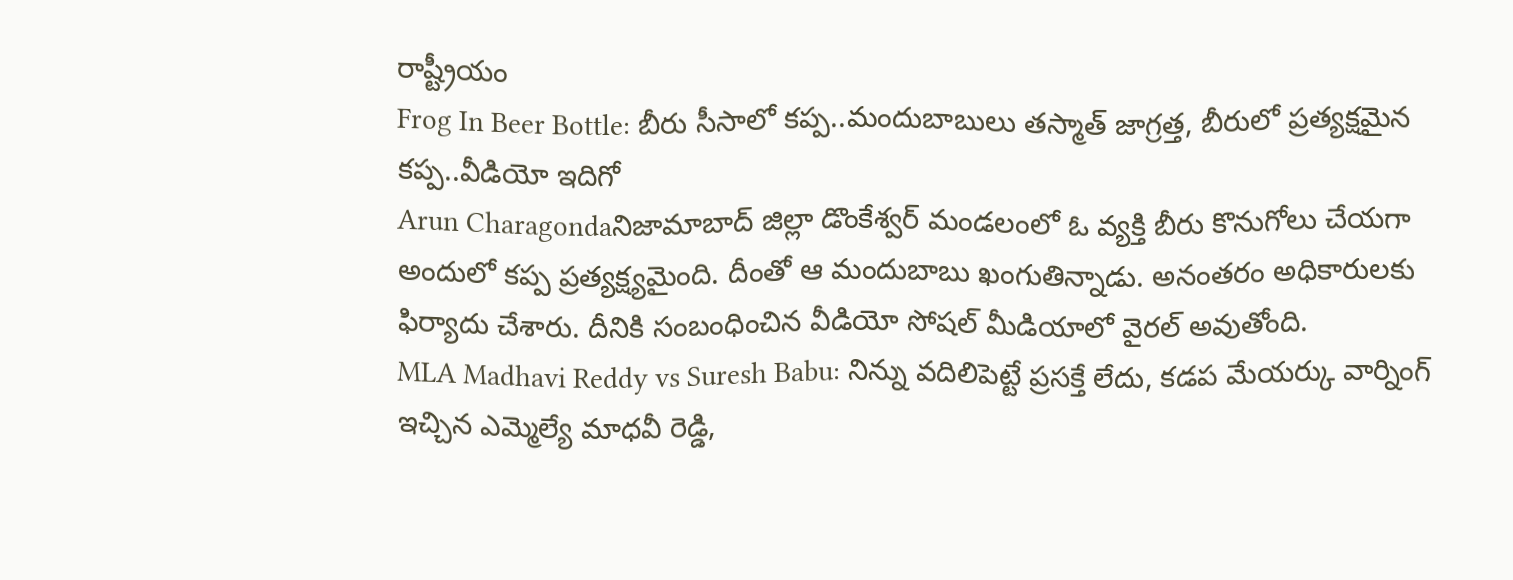రాష్ట్రీయం
Frog In Beer Bottle: బీరు సీసాలో కప్ప..మందుబాబులు తస్మాత్ జాగ్రత్త, బీరులో ప్రత్యక్షమైన కప్ప..వీడియో ఇదిగో
Arun Charagondaనిజామాబాద్ జిల్లా డొంకేశ్వర్ మండలంలో ఓ వ్యక్తి బీరు కొనుగోలు చేయగా అందులో కప్ప ప్రత్యక్ష్యమైంది. దీంతో ఆ మందుబాబు ఖంగుతిన్నాడు. అనంతరం అధికారులకు ఫిర్యాదు చేశారు. దీనికి సంబంధించిన వీడియో సోషల్ మీడియాలో వైరల్ అవుతోంది.
MLA Madhavi Reddy vs Suresh Babu: నిన్ను వదిలిపెట్టే ప్రసక్తే లేదు, కడప మేయర్కు వార్నింగ్ ఇచ్చిన ఎమ్మెల్యే మాధవీ రెడ్డి,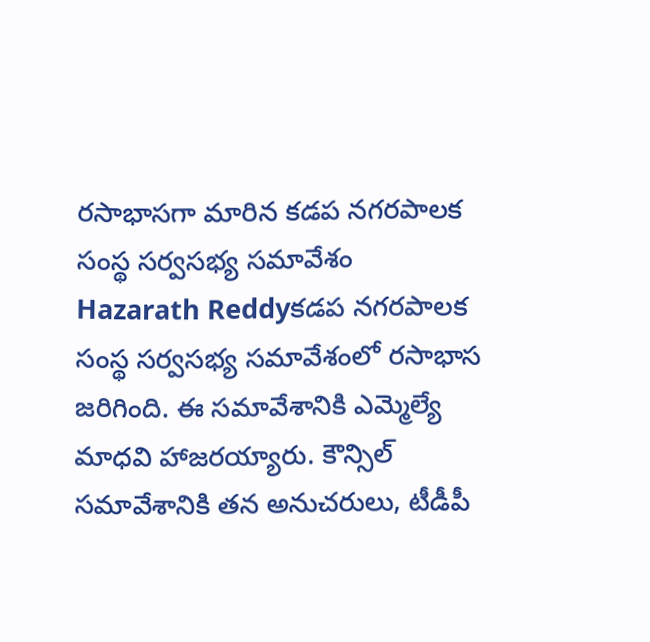రసాభాసగా మారిన కడప నగరపాలక సంస్థ సర్వసభ్య సమావేశం
Hazarath Reddyకడప నగరపాలక సంస్థ సర్వసభ్య సమావేశంలో రసాభాస జరిగింది. ఈ సమావేశానికి ఎమ్మెల్యే మాధవి హాజరయ్యారు. కౌన్సిల్ సమావేశానికి తన అనుచరులు, టీడీపీ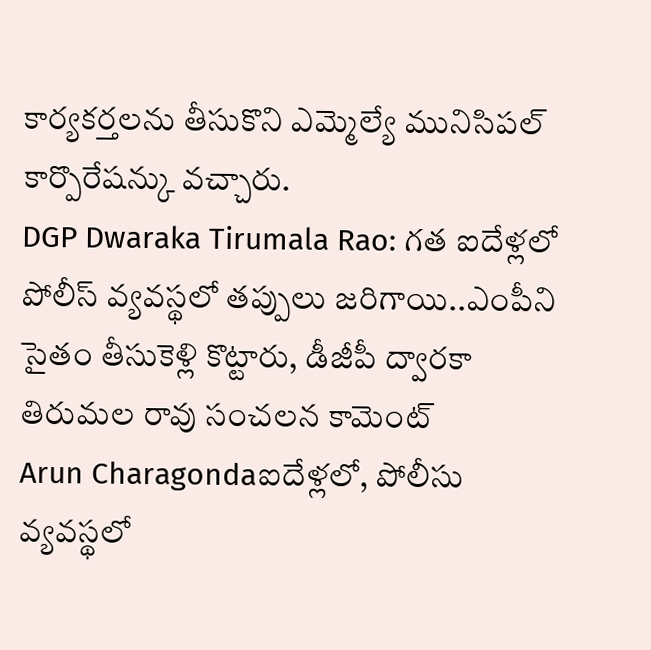కార్యకర్తలను తీసుకొని ఎమ్మెల్యే మునిసిపల్ కార్పొరేషన్కు వచ్చారు.
DGP Dwaraka Tirumala Rao: గత ఐదేళ్లలో పోలీస్ వ్యవస్థలో తప్పులు జరిగాయి..ఎంపీని సైతం తీసుకెళ్లి కొట్టారు, డీజీపీ ద్వారకా తిరుమల రావు సంచలన కామెంట్
Arun Charagondaఐదేళ్లలో, పోలీసు వ్యవస్థలో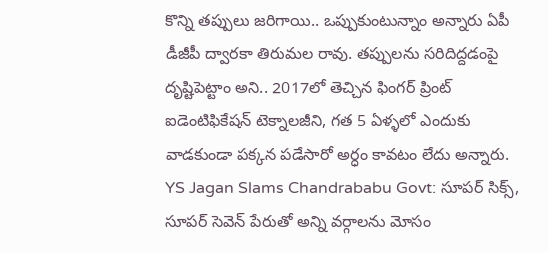కొన్ని తప్పులు జరిగాయి.. ఒప్పుకుంటున్నాం అన్నారు ఏపీ డీజీపీ ద్వారకా తిరుమల రావు. తప్పులను సరిదిద్దడంపై దృష్టిపెట్టాం అని.. 2017లో తెచ్చిన ఫింగర్ ప్రింట్ ఐడెంటిఫికేషన్ టెక్నాలజీని, గత 5 ఏళ్ళలో ఎందుకు వాడకుండా పక్కన పడేసారో అర్ధం కావటం లేదు అన్నారు.
YS Jagan Slams Chandrababu Govt: సూపర్ సిక్స్, సూపర్ సెవెన్ పేరుతో అన్ని వర్గాలను మోసం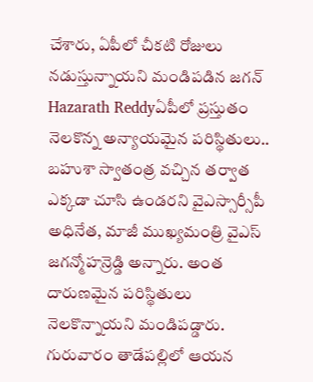చేశారు, ఏపీలో చీకటి రోజులు నడుస్తున్నాయని మండిపడిన జగన్
Hazarath Reddyఏపీలో ప్రస్తుతం నెలకొన్న అన్యాయమైన పరిస్థితులు.. బహుశా స్వాతంత్ర వచ్చిన తర్వాత ఎక్కడా చూసి ఉండరని వైఎస్సార్సీపీ అధినేత, మాజీ ముఖ్యమంత్రి వైఎస్ జగన్మోహన్రెడ్డి అన్నారు. అంత దారుణమైన పరిస్థితులు నెలకొన్నాయని మండిపడ్డారు. గురువారం తాడేపల్లిలో ఆయన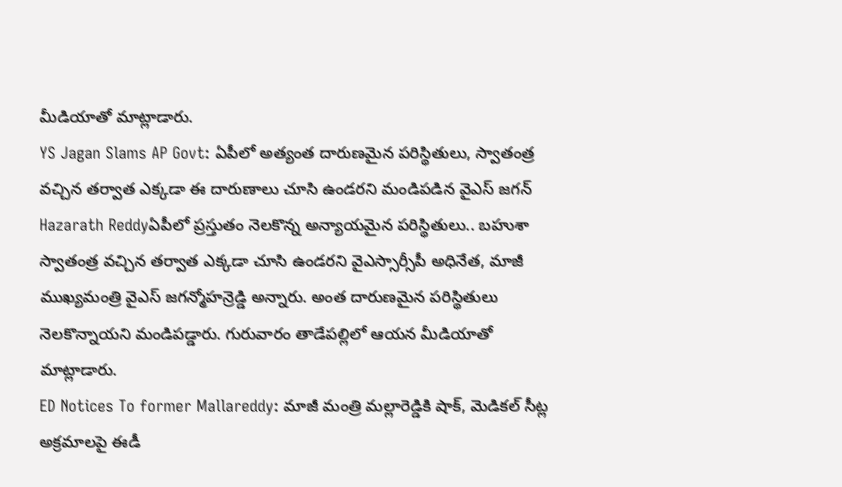మీడియాతో మాట్లాడారు.
YS Jagan Slams AP Govt: ఏపీలో అత్యంత దారుణమైన పరిస్థితులు, స్వాతంత్ర వచ్చిన తర్వాత ఎక్కడా ఈ దారుణాలు చూసి ఉండరని మండిపడిన వైఎస్ జగన్
Hazarath Reddyఏపీలో ప్రస్తుతం నెలకొన్న అన్యాయమైన పరిస్థితులు.. బహుశా స్వాతంత్ర వచ్చిన తర్వాత ఎక్కడా చూసి ఉండరని వైఎస్సార్సీపీ అధినేత, మాజీ ముఖ్యమంత్రి వైఎస్ జగన్మోహన్రెడ్డి అన్నారు. అంత దారుణమైన పరిస్థితులు నెలకొన్నాయని మండిపడ్డారు. గురువారం తాడేపల్లిలో ఆయన మీడియాతో మాట్లాడారు.
ED Notices To former Mallareddy: మాజీ మంత్రి మల్లారెడ్డికి షాక్, మెడికల్ సీట్ల అక్రమాలపై ఈడీ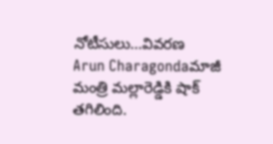నోటీసులు...వివరణ
Arun Charagondaమాజీ మంత్రి మల్లారెడ్డికి షాక్ తగిలింది.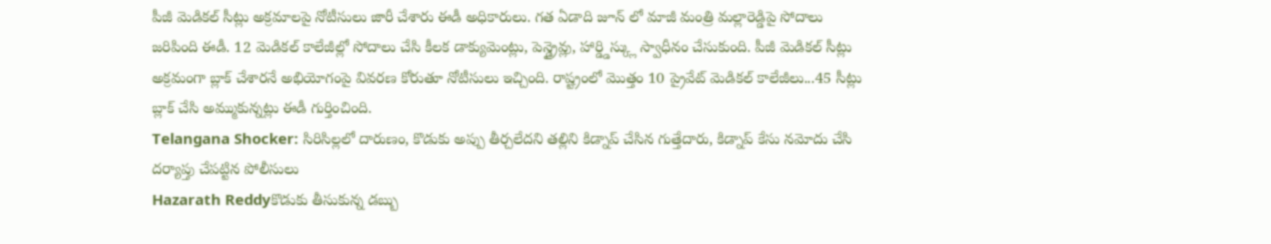పీజీ మెడికల్ సీట్లు అక్రమాలపై నోటీసులు జారీ చేశారు ఈడీ అధికారులు. గత ఏడాది జూన్ లో మాజీ మంత్రి మల్లారెడ్డిపై సోదాలు జరిపింది ఈడీ. 12 మెడికల్ కాలేజీల్లో సోదాలు చేసి కీలక డాక్యుమెంట్లు, పెన్డ్రైవ్లు, హార్డ్డిస్క్లు స్వాధీనం చేసుకుంది. పీజీ మెడికల్ సీట్లు అక్రమంగా బ్లాక్ చేశారనే అభియోగంపై వివరణ కోరుతూ నోటీసులు ఇచ్చింది. రాష్ట్రంలో మొత్తం 10 ప్రైవేట్ మెడికల్ కాలేజీలు...45 సీట్లు బ్లాక్ చేసి అమ్ముకున్నట్లు ఈడీ గుర్తించింది.
Telangana Shocker: సిరిసిల్లలో దారుణం, కొడుకు అప్పు తీర్చలేదని తల్లిని కిడ్నాప్ చేసిన గుత్తేదారు, కిడ్నాప్ కేసు నమోదు చేసి దర్యాప్తు చేపట్టిన పోలీసులు
Hazarath Reddyకొడుకు తీసుకున్న డబ్బు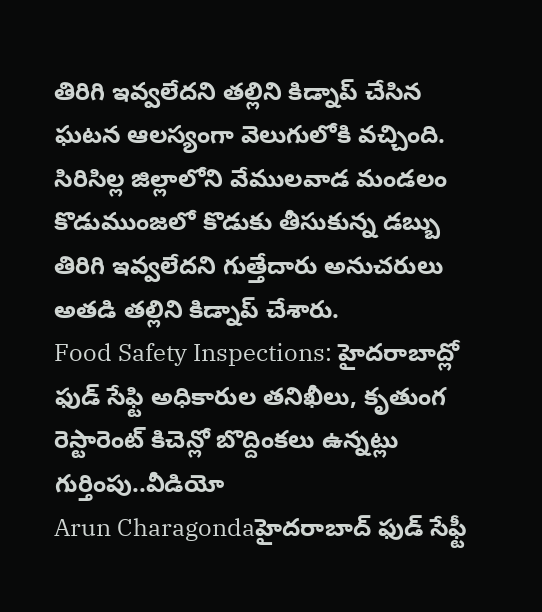తిరిగి ఇవ్వలేదని తల్లిని కిడ్నాప్ చేసిన ఘటన ఆలస్యంగా వెలుగులోకి వచ్చింది. సిరిసిల్ల జిల్లాలోని వేములవాడ మండలం కొడుముంజలో కొడుకు తీసుకున్న డబ్బు తిరిగి ఇవ్వలేదని గుత్తేదారు అనుచరులు అతడి తల్లిని కిడ్నాప్ చేశారు.
Food Safety Inspections: హైదరాబాద్లో ఫుడ్ సేఫ్టి అధికారుల తనిఖీలు, కృతుంగ రెస్టారెంట్ కిచెన్లో బొద్దింకలు ఉన్నట్లు గుర్తింపు..వీడియో
Arun Charagondaహైదరాబాద్ ఫుడ్ సేఫ్టీ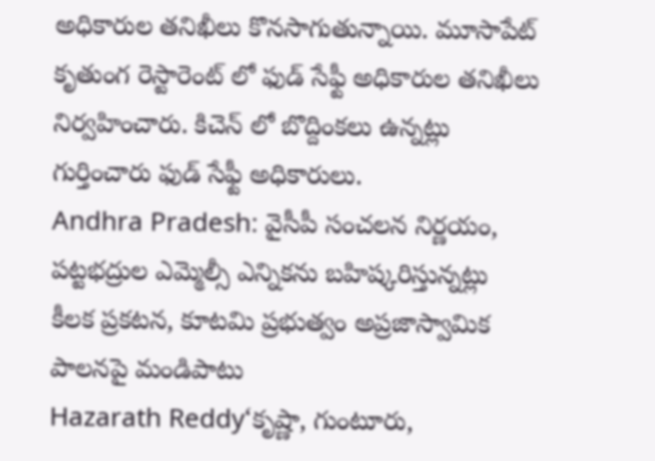అధికారుల తనిఖీలు కొనసాగుతున్నాయి. మూసాపేట్ కృతుంగ రెస్టారెంట్ లో ఫుడ్ సేఫ్టీ అధికారుల తనిఖీలు నిర్వహించారు. కిచెన్ లో బొద్దింకలు ఉన్నట్లు గుర్తించారు ఫుడ్ సేఫ్టీ అధికారులు.
Andhra Pradesh: వైసీపీ సంచలన నిర్ణయం, పట్టభద్రుల ఎమ్మెల్సీ ఎన్నికను బహిష్కరిస్తున్నట్లు కీలక ప్రకటన, కూటమి ప్రభుత్వం అప్రజాస్వామిక పాలనపై మండిపాటు
Hazarath Reddy‘కృష్ణా, గుంటూరు,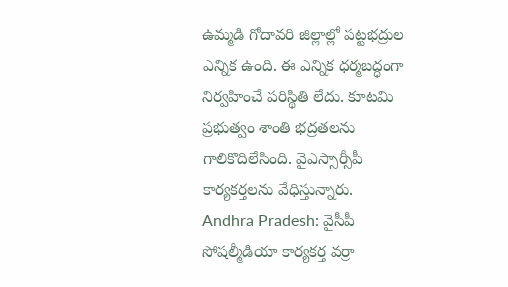ఉమ్మడి గోదావరి జిల్లాల్లో పట్టభద్రుల ఎన్నిక ఉంది. ఈ ఎన్నిక ధర్మబద్ధంగా నిర్వహించే పరిస్థితి లేదు. కూటమి ప్రభుత్వం శాంతి భద్రతలను గాలికొదిలేసింది. వైఎస్సార్సీపీ కార్యకర్తలను వేధిస్తున్నారు.
Andhra Pradesh: వైసీపీ సోషల్మీడియా కార్యకర్త వర్రా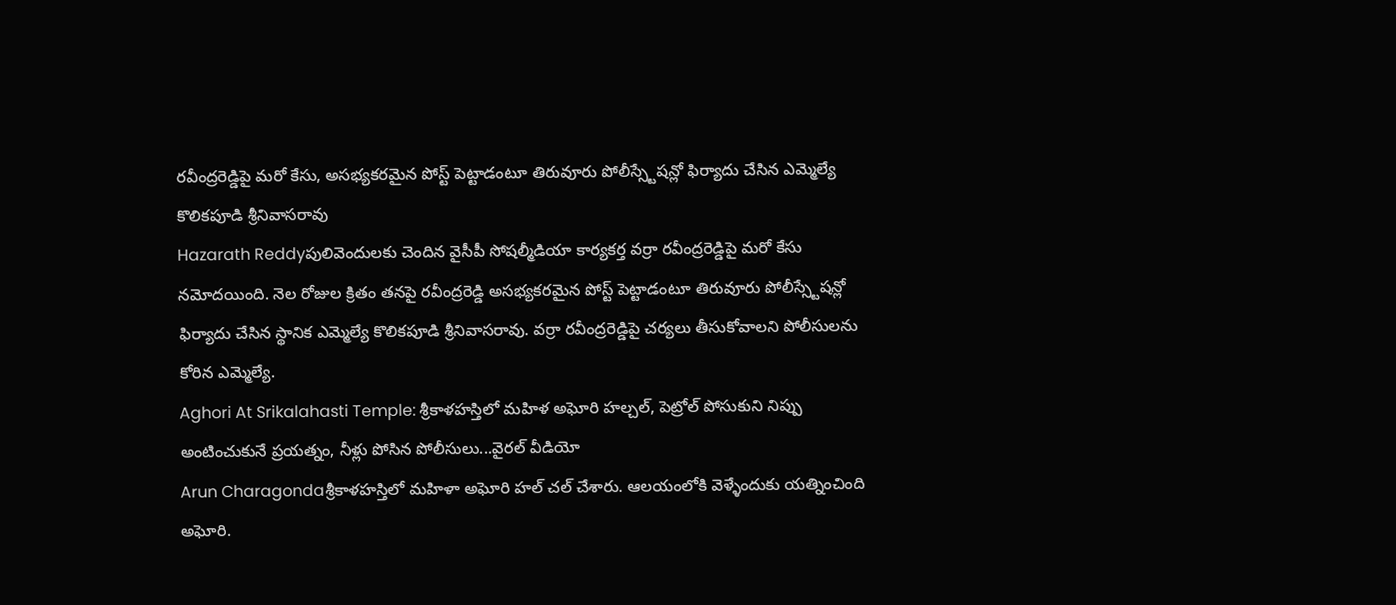రవీంద్రరెడ్డిపై మరో కేసు, అసభ్యకరమైన పోస్ట్ పెట్టాడంటూ తిరువూరు పోలీస్స్టేషన్లో ఫిర్యాదు చేసిన ఎమ్మెల్యే కొలికపూడి శ్రీనివాసరావు
Hazarath Reddyపులివెందులకు చెందిన వైసీపీ సోషల్మీడియా కార్యకర్త వర్రా రవీంద్రరెడ్డిపై మరో కేసు నమోదయింది. నెల రోజుల క్రితం తనపై రవీంద్రరెడ్డి అసభ్యకరమైన పోస్ట్ పెట్టాడంటూ తిరువూరు పోలీస్స్టేషన్లో ఫిర్యాదు చేసిన స్థానిక ఎమ్మెల్యే కొలికపూడి శ్రీనివాసరావు. వర్రా రవీంద్రరెడ్డిపై చర్యలు తీసుకోవాలని పోలీసులను కోరిన ఎమ్మెల్యే.
Aghori At Srikalahasti Temple: శ్రీకాళహస్తిలో మహిళ అఘోరి హల్చల్, పెట్రోల్ పోసుకుని నిప్పు అంటించుకునే ప్రయత్నం, నీళ్లు పోసిన పోలీసులు...వైరల్ వీడియో
Arun Charagondaశ్రీకాళహస్తిలో మహిళా అఘోరి హల్ చల్ చేశారు. ఆలయంలోకి వెళ్ళేందుకు యత్నించింది అఘోరి.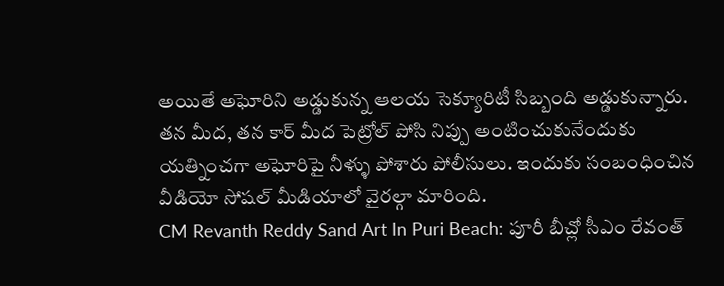అయితే అఘోరిని అడ్డుకున్న ఆలయ సెక్యూరిటీ సిబ్బంది అడ్డుకున్నారు. తన మీద, తన కార్ మీద పెట్రోల్ పోసి నిప్పు అంటించుకునేందుకు యత్నించగా అఘోరిపై నీళ్ళు పోశారు పోలీసులు. ఇందుకు సంబంధించిన వీడియో సోషల్ మీడియాలో వైరల్గా మారింది.
CM Revanth Reddy Sand Art In Puri Beach: పూరీ బీచ్లో సీఎం రేవంత్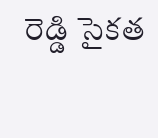రెడ్డి సైకత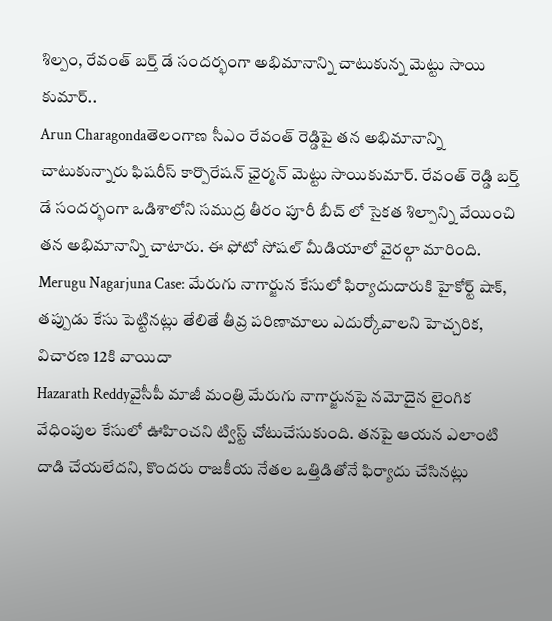శిల్పం, రేవంత్ బర్త్ డే సందర్భంగా అభిమానాన్ని చాటుకున్న మెట్టు సాయి కుమార్..
Arun Charagondaతెలంగాణ సీఎం రేవంత్ రెడ్డిపై తన అభిమానాన్ని చాటుకున్నారు ఫిషరీస్ కార్పొరేషన్ ఛైర్మన్ మెట్టు సాయికుమార్. రేవంత్ రెడ్డి బర్త్ డే సందర్భంగా ఒడిశాలోని సముద్ర తీరం పూరీ బీచ్ లో సైకత శిల్పాన్ని వేయించి తన అభిమానాన్ని చాటారు. ఈ ఫోటో సోషల్ మీడియాలో వైరల్గా మారింది.
Merugu Nagarjuna Case: మేరుగు నాగార్జున కేసులో ఫిర్యాదుదారుకి హైకోర్ట్ షాక్, తప్పుడు కేసు పెట్టినట్లు తేలితే తీవ్ర పరిణామాలు ఎదుర్కోవాలని హెచ్చరిక, విచారణ 12కి వాయిదా
Hazarath Reddyవైసీపీ మాజీ మంత్రి మేరుగు నాగార్జునపై నమోదైన లైంగిక వేధింపుల కేసులో ఊహించని ట్విస్ట్ చోటుచేసుకుంది. తనపై ఆయన ఎలాంటి దాడి చేయలేదని, కొందరు రాజకీయ నేతల ఒత్తిడితోనే ఫిర్యాదు చేసినట్లు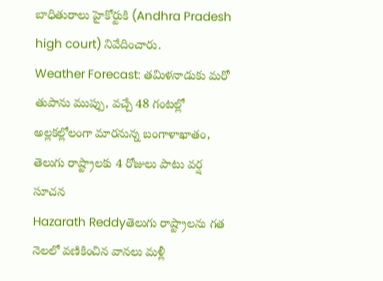బాధితురాలు హైకోర్టుకి (Andhra Pradesh high court) నివేదించారు.
Weather Forecast: తమిళనాడుకు మరో తుపాను ముప్పు, వచ్చే 48 గంటల్లో అల్లకల్లోలంగా మారనున్న బంగాళాఖాతం, తెలుగు రాష్ట్రాలకు 4 రోజులు పాటు వర్ష సూచన
Hazarath Reddyతెలుగు రాష్ట్రాలను గత నెలలో వణికించిన వానలు మళ్లీ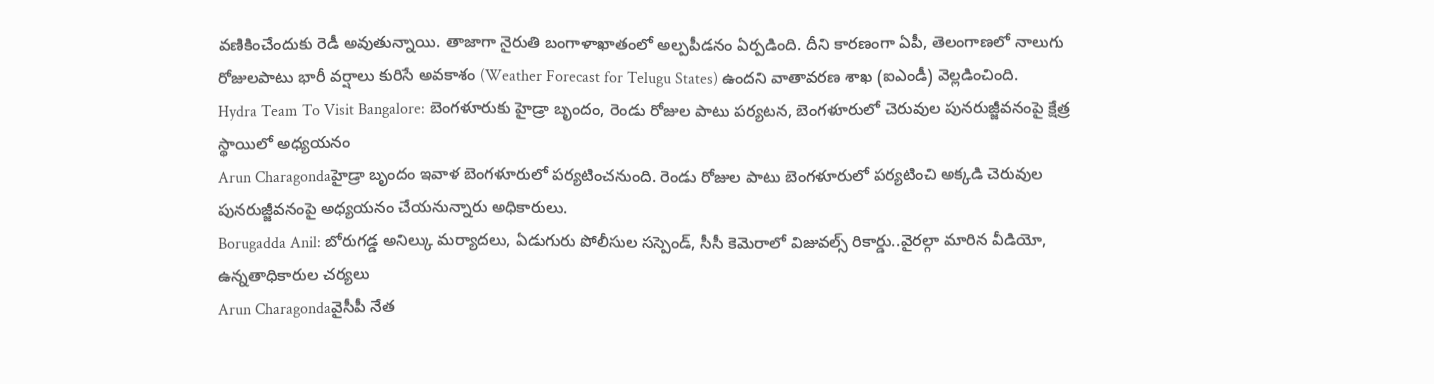వణికించేందుకు రెడీ అవుతున్నాయి. తాజాగా నైరుతి బంగాళాఖాతంలో అల్పపీడనం ఏర్పడింది. దీని కారణంగా ఏపీ, తెలంగాణలో నాలుగు రోజులపాటు భారీ వర్షాలు కురిసే అవకాశం (Weather Forecast for Telugu States) ఉందని వాతావరణ శాఖ (ఐఎండీ) వెల్లడించింది.
Hydra Team To Visit Bangalore: బెంగళూరుకు హైడ్రా బృందం, రెండు రోజుల పాటు పర్యటన, బెంగళూరులో చెరువుల పునరుజ్జీవనంపై క్షేత్ర స్థాయిలో అధ్యయనం
Arun Charagondaహైడ్రా బృందం ఇవాళ బెంగళూరులో పర్యటించనుంది. రెండు రోజుల పాటు బెంగళూరులో పర్యటించి అక్కడి చెరువుల పునరుజ్జీవనంపై అధ్యయనం చేయనున్నారు అధికారులు.
Borugadda Anil: బోరుగడ్డ అనిల్కు మర్యాదలు, ఏడుగురు పోలీసుల సస్పెండ్, సీసీ కెమెరాలో విజువల్స్ రికార్డు..వైరల్గా మారిన వీడియో, ఉన్నతాధికారుల చర్యలు
Arun Charagondaవైసీపీ నేత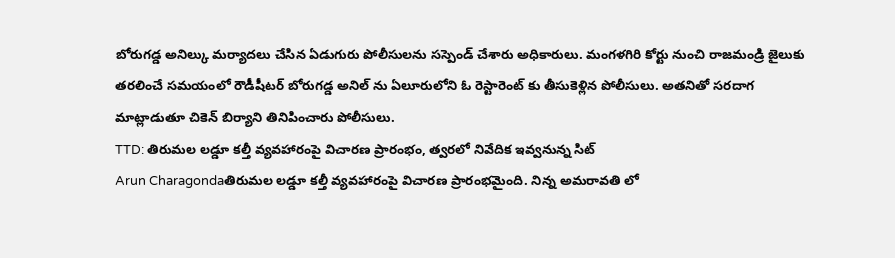బోరుగడ్డ అనిల్కు మర్యాదలు చేసిన ఏడుగురు పోలీసులను సస్పెండ్ చేశారు అధికారులు. మంగళగిరి కోర్టు నుంచి రాజమండ్రి జైలుకు తరలించే సమయంలో రౌడీషీటర్ బోరుగడ్డ అనిల్ ను ఏలూరులోని ఓ రెస్టారెంట్ కు తీసుకెళ్లిన పోలీసులు. అతనితో సరదాగ మాట్లాడుతూ చికెన్ బిర్యాని తినిపించారు పోలీసులు.
TTD: తిరుమల లడ్డూ కల్తీ వ్యవహారంపై విచారణ ప్రారంభం, త్వరలో నివేదిక ఇవ్వనున్న సిట్
Arun Charagondaతిరుమల లడ్డూ కల్తీ వ్యవహారంపై విచారణ ప్రారంభమైంది. నిన్న అమరావతి లో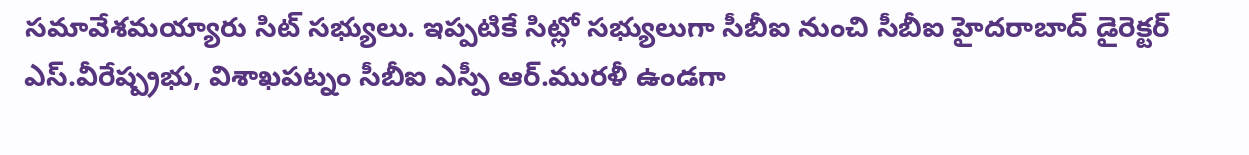సమావేశమయ్యారు సిట్ సభ్యులు. ఇప్పటికే సిట్లో సభ్యులుగా సీబీఐ నుంచి సీబీఐ హైదరాబాద్ డైరెక్టర్ ఎస్.వీరేష్ప్రభు, విశాఖపట్నం సీబీఐ ఎస్పీ ఆర్.మురళీ ఉండగా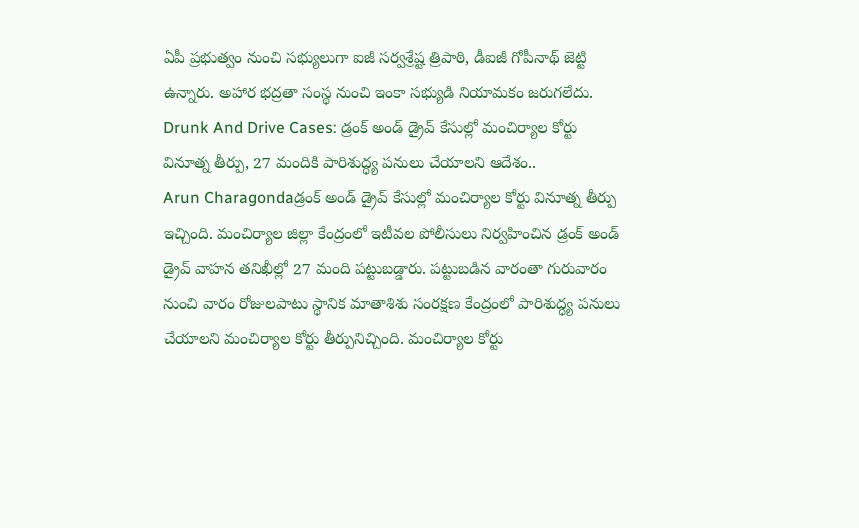ఏపీ ప్రభుత్వం నుంచి సభ్యులుగా ఐజీ సర్వశ్రేష్ట త్రిపాఠి, డీఐజీ గోపీనాథ్ జెట్టి ఉన్నారు. అహార భద్రతా సంస్థ నుంచి ఇంకా సభ్యుడి నియామకం జరుగలేదు.
Drunk And Drive Cases: డ్రంక్ అండ్ డ్రైవ్ కేసుల్లో మంచిర్యాల కోర్టు వినూత్న తీర్పు, 27 మందికి పారిశుద్ధ్య పనులు చేయాలని ఆదేశం..
Arun Charagondaడ్రంక్ అండ్ డ్రైవ్ కేసుల్లో మంచిర్యాల కోర్టు వినూత్న తీర్పు ఇచ్చింది. మంచిర్యాల జిల్లా కేంద్రంలో ఇటీవల పోలీసులు నిర్వహించిన డ్రంక్ అండ్ డ్రైవ్ వాహన తనిఖీల్లో 27 మంది పట్టుబడ్డారు. పట్టుబడిన వారంతా గురువారం నుంచి వారం రోజులపాటు స్థానిక మాతాశిశు సంరక్షణ కేంద్రంలో పారిశుద్ధ్య పనులు చేయాలని మంచిర్యాల కోర్టు తీర్పునిచ్చింది. మంచిర్యాల కోర్టు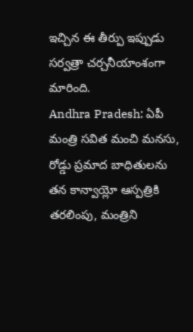ఇచ్చిన ఈ తీర్పు ఇప్పుడు సర్వత్రా చర్చనీయాంశంగా మారింది.
Andhra Pradesh: ఏపీ మంత్రి సవిత మంచి మనసు, రోడ్డు ప్రమాద బాధితులను తన కాన్వాయ్లో ఆస్పత్రికి తరలింపు, మంత్రిని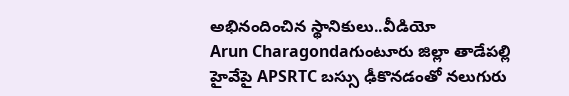అభినందించిన స్థానికులు..వీడియో
Arun Charagondaగుంటూరు జిల్లా తాడేపల్లి హైవేపై APSRTC బస్సు ఢీకొనడంతో నలుగురు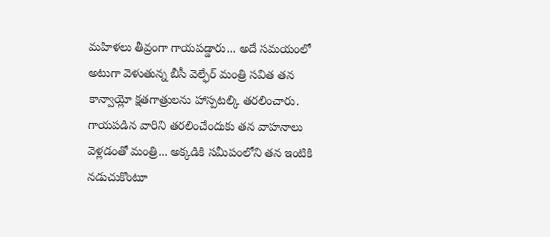మహిళలు తీవ్రంగా గాయపడ్డారు... అదే సమయంలో అటుగా వెళుతున్న బీసీ వెల్ఫేర్ మంత్రి సవిత తన కాన్వాయ్లో క్షతగాత్రులను హాస్పటల్కి తరలించారు. గాయపడిన వారిని తరలించేందుకు తన వాహనాలు వెళ్లడంతో మంత్రి... అక్కడికి సమీపంలోని తన ఇంటికి నడుచుకొంటూ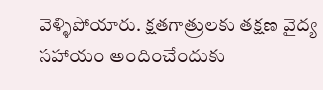వెళ్ళిపోయారు. క్షతగాత్రులకు తక్షణ వైద్య సహాయం అందించేందుకు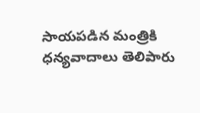సాయపడిన మంత్రికి ధన్యవాదాలు తెలిపారు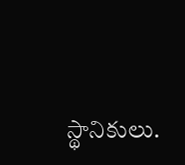స్థానికులు.